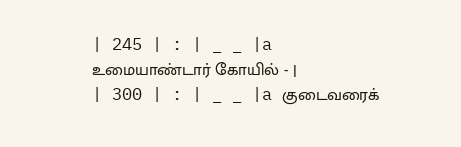| 245 | : | _ _ |a உமையாண்டார் கோயில் - |
| 300 | : | _ _ |a குடைவரைக்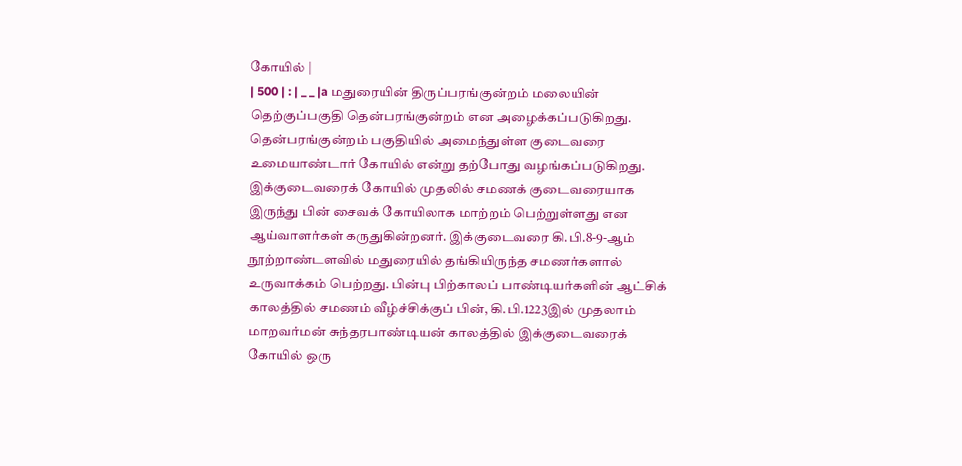கோயில் |
| 500 | : | _ _ |a மதுரையின் திருப்பரங்குன்றம் மலையின் தெற்குப்பகுதி தென்பரங்குன்றம் என அழைக்கப்படுகிறது. தென்பரங்குன்றம் பகுதியில் அமைந்துள்ள குடைவரை உமையாண்டார் கோயில் என்று தற்போது வழங்கப்படுகிறது. இக்குடைவரைக் கோயில் முதலில் சமணக் குடைவரையாக இருந்து பின் சைவக் கோயிலாக மாற்றம் பெற்றுள்ளது என ஆய்வாளர்கள் கருதுகின்றனர். இக்குடைவரை கி.பி.8-9-ஆம் நூற்றாண்டளவில் மதுரையில் தங்கியிருந்த சமணர்களால் உருவாக்கம் பெற்றது. பின்பு பிற்காலப் பாண்டியர்களின் ஆட்சிக் காலத்தில் சமணம் வீழ்ச்சிக்குப் பின், கி.பி.1223இல் முதலாம் மாறவர்மன் சுந்தரபாண்டியன் காலத்தில் இக்குடைவரைக் கோயில் ஒரு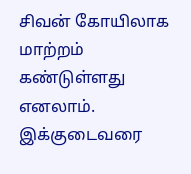சிவன் கோயிலாக மாற்றம் கண்டுள்ளது எனலாம். இக்குடைவரை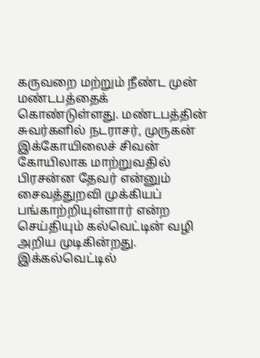கருவறை மற்றும் நீண்ட முன் மண்டபத்தைக் கொண்டுள்ளது. மண்டபத்தின் சுவர்களில் நடராசர், முருகன் இக்கோயிலைச் சிவன் கோயிலாக மாற்றுவதில் பிரசன்ன தேவர் என்னும் சைவத்துறவி முக்கியப் பங்காற்றியுள்ளார் என்ற செய்தியும் கல்வெட்டின் வழி அறிய முடிகின்றது. இக்கல்வெட்டில்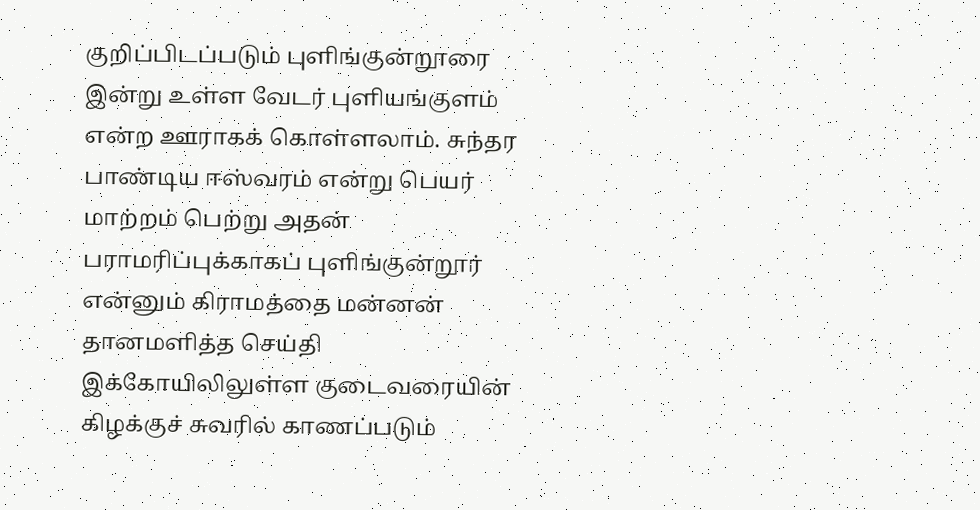குறிப்பிடப்படும் புளிங்குன்றூரை இன்று உள்ள வேடர் புளியங்குளம் என்ற ஊராகக் கொள்ளலாம். சுந்தர பாண்டிய ஈஸ்வரம் என்று பெயர் மாற்றம் பெற்று அதன் பராமரிப்புக்காகப் புளிங்குன்றூர் என்னும் கிராமத்தை மன்னன் தானமளித்த செய்தி இக்கோயிலிலுள்ள குடைவரையின் கிழக்குச் சுவரில் காணப்படும்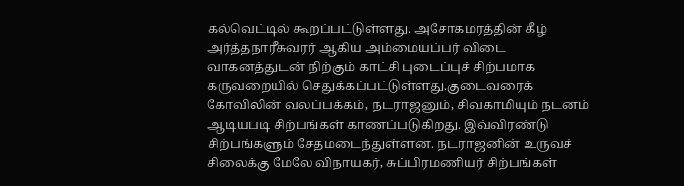கல்வெட்டில் கூறப்பட்டுள்ளது. அசோகமரத்தின் கீழ் அர்த்தநாரீசுவரர் ஆகிய அம்மையப்பர் விடை வாகனத்துடன் நிற்கும் காட்சி புடைப்புச் சிற்பமாக கருவறையில் செதுக்கப்பட்டுள்ளது.குடைவரைக் கோவிலின் வலப்பக்கம், நடராஜனும், சிவகாமியும் நடனம் ஆடியபடி சிற்பங்கள் காணப்படுகிறது. இவ்விரண்டு சிற்பங்களும் சேதமடைந்துள்ளன. நடராஜனின் உருவச் சிலைக்கு மேலே விநாயகர், சுப்பிரமணியர் சிற்பங்கள்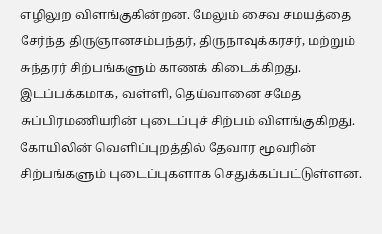எழிலுற விளங்குகின்றன. மேலும் சைவ சமயத்தை சேர்ந்த திருஞானசம்பந்தர், திருநாவுக்கரசர், மற்றும் சுந்தரர் சிற்பங்களும் காணக் கிடைக்கிறது. இடப்பக்கமாக, வள்ளி, தெய்வானை சமேத சுப்பிரமணியரின் புடைப்புச் சிற்பம் விளங்குகிறது. கோயிலின் வெளிப்புறத்தில் தேவார மூவரின் சிற்பங்களும் புடைப்புகளாக செதுக்கப்பட்டுள்ளன.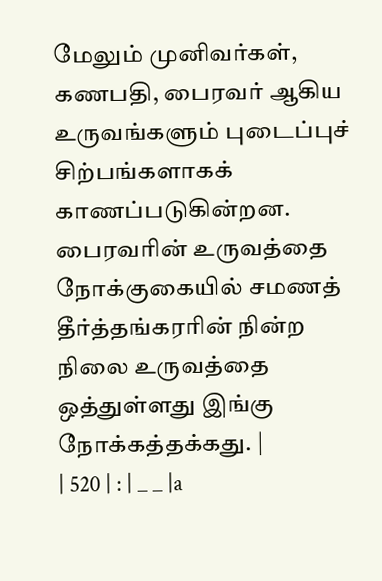மேலும் முனிவர்கள், கணபதி, பைரவர் ஆகிய உருவங்களும் புடைப்புச் சிற்பங்களாகக் காணப்படுகின்றன. பைரவரின் உருவத்தை நோக்குகையில் சமணத் தீர்த்தங்கரரின் நின்ற நிலை உருவத்தை ஒத்துள்ளது இங்கு நோக்கத்தக்கது. |
| 520 | : | _ _ |a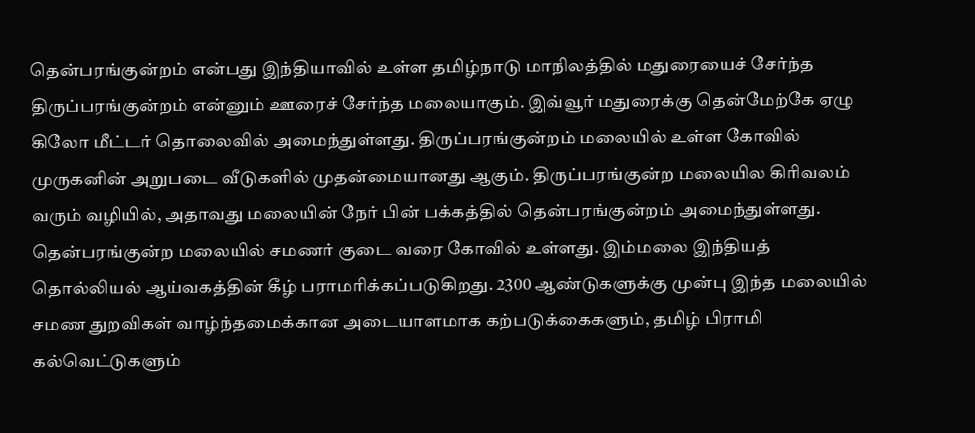தென்பரங்குன்றம் என்பது இந்தியாவில் உள்ள தமிழ்நாடு மாநிலத்தில் மதுரையைச் சேர்ந்த திருப்பரங்குன்றம் என்னும் ஊரைச் சேர்ந்த மலையாகும். இவ்வூர் மதுரைக்கு தென்மேற்கே ஏழு கிலோ மீட்டர் தொலைவில் அமைந்துள்ளது. திருப்பரங்குன்றம் மலையில் உள்ள கோவில் முருகனின் அறுபடை வீடுகளில் முதன்மையானது ஆகும். திருப்பரங்குன்ற மலையில கிரிவலம் வரும் வழியில், அதாவது மலையின் நேர் பின் பக்கத்தில் தென்பரங்குன்றம் அமைந்துள்ளது. தென்பரங்குன்ற மலையில் சமணர் குடை வரை கோவில் உள்ளது. இம்மலை இந்தியத் தொல்லியல் ஆய்வகத்தின் கீழ் பராமரிக்கப்படுகிறது. 2300 ஆண்டுகளுக்கு முன்பு இந்த மலையில் சமண துறவிகள் வாழ்ந்தமைக்கான அடையாளமாக கற்படுக்கைகளும், தமிழ் பிராமி கல்வெட்டுகளும்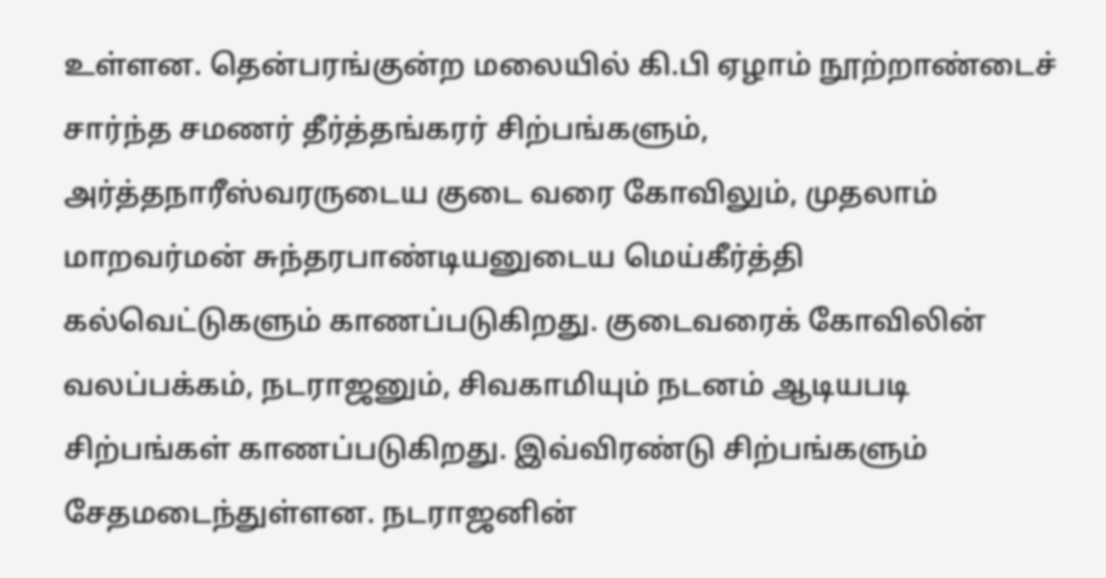உள்ளன. தென்பரங்குன்ற மலையில் கி.பி ஏழாம் நூற்றாண்டைச் சார்ந்த சமணர் தீர்த்தங்கரர் சிற்பங்களும், அர்த்தநாரீஸ்வரருடைய குடை வரை கோவிலும், முதலாம் மாறவர்மன் சுந்தரபாண்டியனுடைய மெய்கீர்த்தி கல்வெட்டுகளும் காணப்படுகிறது. குடைவரைக் கோவிலின் வலப்பக்கம், நடராஜனும், சிவகாமியும் நடனம் ஆடியபடி சிற்பங்கள் காணப்படுகிறது. இவ்விரண்டு சிற்பங்களும் சேதமடைந்துள்ளன. நடராஜனின்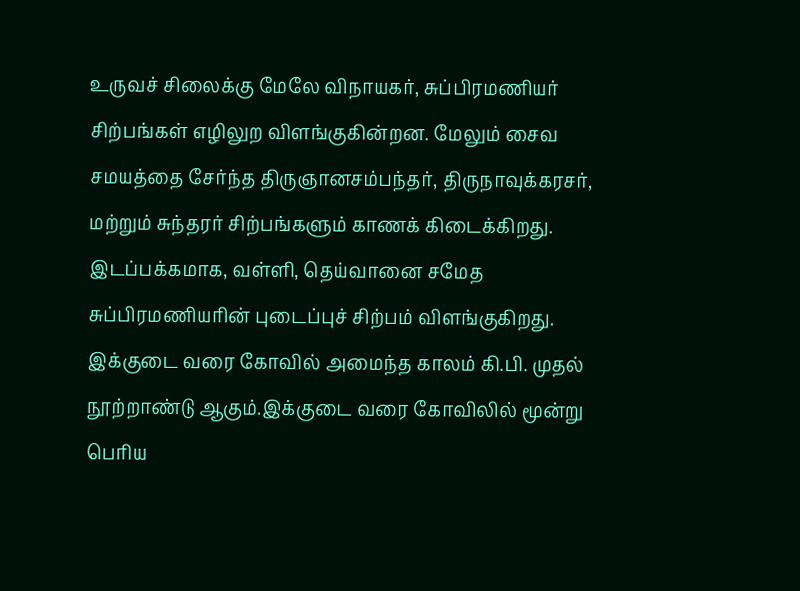உருவச் சிலைக்கு மேலே விநாயகர், சுப்பிரமணியர் சிற்பங்கள் எழிலுற விளங்குகின்றன. மேலும் சைவ சமயத்தை சேர்ந்த திருஞானசம்பந்தர், திருநாவுக்கரசர், மற்றும் சுந்தரர் சிற்பங்களும் காணக் கிடைக்கிறது. இடப்பக்கமாக, வள்ளி, தெய்வானை சமேத சுப்பிரமணியரின் புடைப்புச் சிற்பம் விளங்குகிறது. இக்குடை வரை கோவில் அமைந்த காலம் கி.பி. முதல் நூற்றாண்டு ஆகும்.இக்குடை வரை கோவிலில் மூன்று பெரிய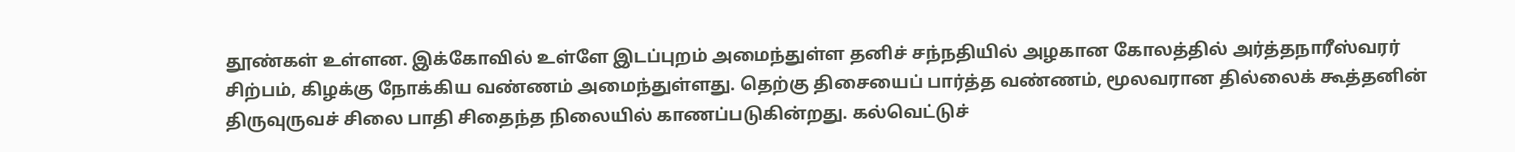தூண்கள் உள்ளன. இக்கோவில் உள்ளே இடப்புறம் அமைந்துள்ள தனிச் சந்நதியில் அழகான கோலத்தில் அர்த்தநாரீஸ்வரர் சிற்பம், கிழக்கு நோக்கிய வண்ணம் அமைந்துள்ளது. தெற்கு திசையைப் பார்த்த வண்ணம், மூலவரான தில்லைக் கூத்தனின் திருவுருவச் சிலை பாதி சிதைந்த நிலையில் காணப்படுகின்றது. கல்வெட்டுச்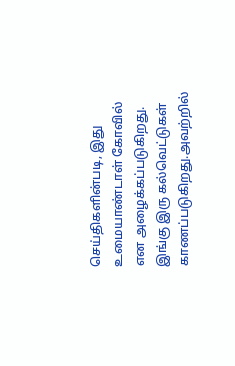செய்திகளின்படி, இது உமையாண்டாள் கோவில் என அழைக்கப்படுகிறது. இங்கு இரு கல்வெட்டுகள் காணப்படுகிறது.அவற்றில்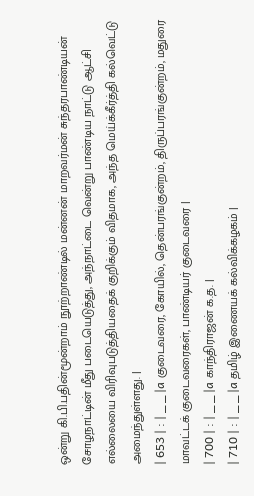ஒன்று கி.பி.பதின்மூன்றாம் நூற்றாண்டில் மன்னன் மாறவர்மன் சுந்தரபாண்டியன் சோழநாட்டின் மீது படையெடுத்து, அந்நாட்டை வென்று பாண்டிய நாட்டு ஆட்சி எல்லையை விரிவுபடுத்தியதைக் குறிக்கும் விதமாக, அந்த மெய்க்கீர்த்தி கல்வெட்டு அமைந்துள்ளது. |
| 653 | : | _ _ |a குடைவரை, கோயில், தென்பரங்குன்றம், திருப்பரங்குன்றம், மதுரை மாவட்டக் குடைவரைகள், பாண்டியர் குடைவரை |
| 700 | : | _ _ |a காந்திராஜன் க.த. |
| 710 | : | _ _ |a தமிழ் இணையக் கல்விக்கழகம் |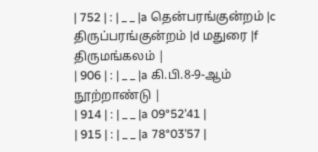| 752 | : | _ _ |a தென்பரங்குன்றம் |c திருப்பரங்குன்றம் |d மதுரை |f திருமங்கலம் |
| 906 | : | _ _ |a கி.பி.8-9-ஆம் நூற்றாண்டு |
| 914 | : | _ _ |a 09°52’41 |
| 915 | : | _ _ |a 78°03’57 |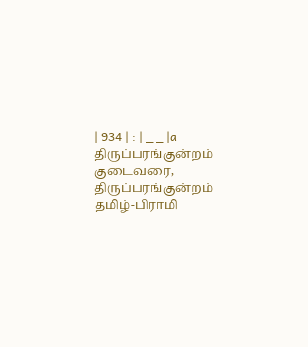| 934 | : | _ _ |a திருப்பரங்குன்றம் குடைவரை, திருப்பரங்குன்றம் தமிழ்-பிராமி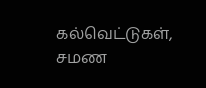கல்வெட்டுகள், சமண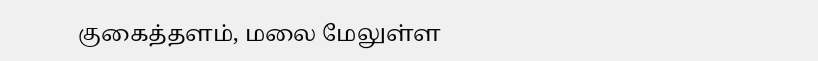குகைத்தளம், மலை மேலுள்ள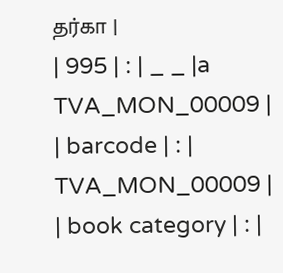தர்கா |
| 995 | : | _ _ |a TVA_MON_00009 |
| barcode | : | TVA_MON_00009 |
| book category | : |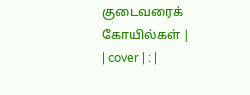குடைவரைக் கோயில்கள் |
| cover | : |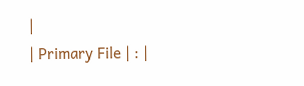|
| Primary File | : |